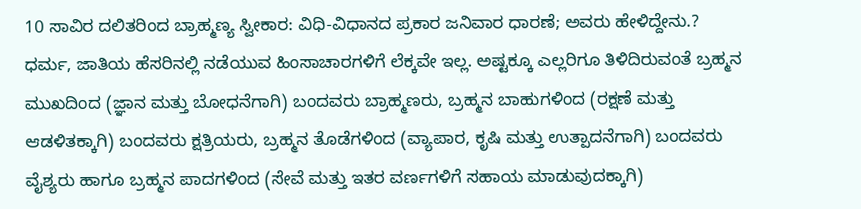10 ಸಾವಿರ ದಲಿತರಿಂದ ಬ್ರಾಹ್ಮಣ್ಯ ಸ್ವೀಕಾರ: ವಿಧಿ-ವಿಧಾನದ ಪ್ರಕಾರ ಜನಿವಾರ ಧಾರಣೆ; ಅವರು ಹೇಳಿದ್ದೇನು.?
ಧರ್ಮ, ಜಾತಿಯ ಹೆಸರಿನಲ್ಲಿ ನಡೆಯುವ ಹಿಂಸಾಚಾರಗಳಿಗೆ ಲೆಕ್ಕವೇ ಇಲ್ಲ. ಅಷ್ಟಕ್ಕೂ ಎಲ್ಲರಿಗೂ ತಿಳಿದಿರುವಂತೆ ಬ್ರಹ್ಮನ ಮುಖದಿಂದ (ಜ್ಞಾನ ಮತ್ತು ಬೋಧನೆಗಾಗಿ) ಬಂದವರು ಬ್ರಾಹ್ಮಣರು, ಬ್ರಹ್ಮನ ಬಾಹುಗಳಿಂದ (ರಕ್ಷಣೆ ಮತ್ತು ಆಡಳಿತಕ್ಕಾಗಿ) ಬಂದವರು ಕ್ಷತ್ರಿಯರು, ಬ್ರಹ್ಮನ ತೊಡೆಗಳಿಂದ (ವ್ಯಾಪಾರ, ಕೃಷಿ ಮತ್ತು ಉತ್ಪಾದನೆಗಾಗಿ) ಬಂದವರು ವೈಶ್ಯರು ಹಾಗೂ ಬ್ರಹ್ಮನ ಪಾದಗಳಿಂದ (ಸೇವೆ ಮತ್ತು ಇತರ ವರ್ಣಗಳಿಗೆ ಸಹಾಯ ಮಾಡುವುದಕ್ಕಾಗಿ)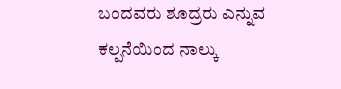ಬಂದವರು ಶೂದ್ರರು ಎನ್ನುವ ಕಲ್ಪನೆಯಿಂದ ನಾಲ್ಕು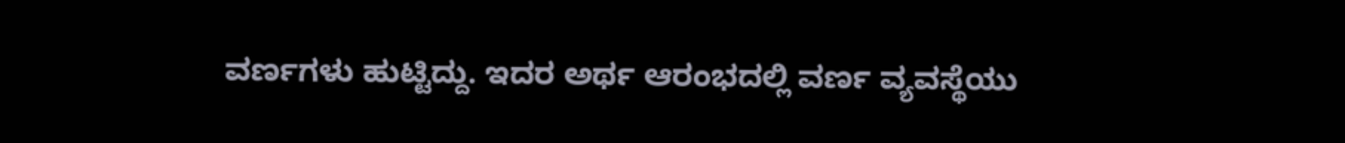ವರ್ಣಗಳು ಹುಟ್ಟಿದ್ದು. ಇದರ ಅರ್ಥ ಆರಂಭದಲ್ಲಿ ವರ್ಣ ವ್ಯವಸ್ಥೆಯು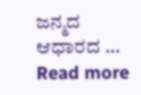ಜನ್ಮದ ಆಧಾರದ … Read more